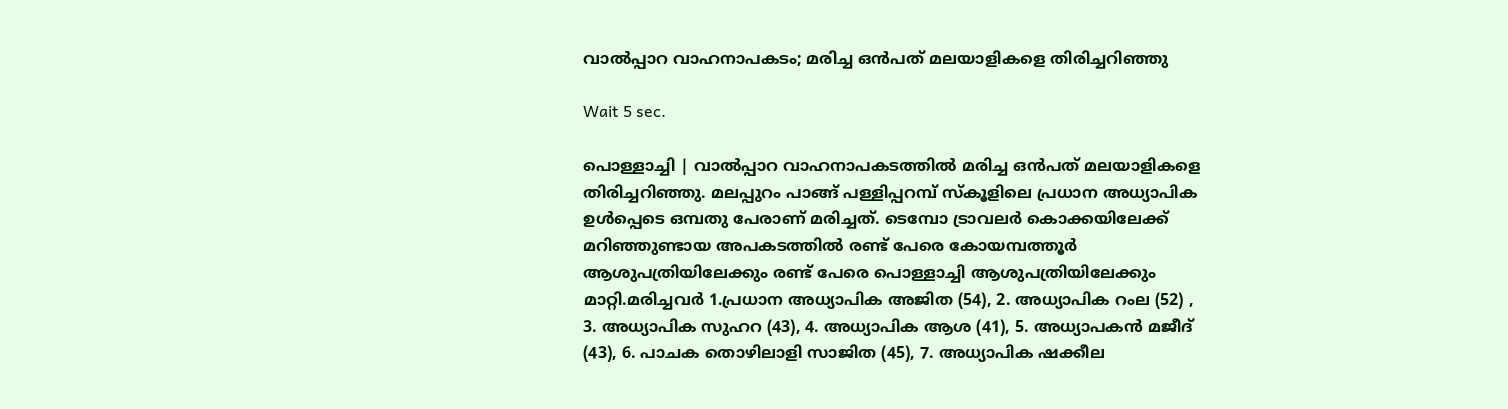വാല്‍പ്പാറ വാഹനാപകടം; മരിച്ച ഒന്‍പത് മലയാളികളെ തിരിച്ചറിഞ്ഞു

Wait 5 sec.

പൊള്ളാച്ചി | വാല്‍പ്പാറ വാഹനാപകടത്തില്‍ മരിച്ച ഒന്‍പത് മലയാളികളെ തിരിച്ചറിഞ്ഞു. മലപ്പുറം പാങ്ങ് പള്ളിപ്പറമ്പ് സ്‌കൂളിലെ പ്രധാന അധ്യാപിക ഉള്‍പ്പെടെ ഒമ്പതു പേരാണ് മരിച്ചത്. ടെമ്പോ ട്രാവലര്‍ കൊക്കയിലേക്ക് മറിഞ്ഞുണ്ടായ അപകടത്തില്‍ രണ്ട് പേരെ കോയമ്പത്തൂര്‍ ആശുപത്രിയിലേക്കും രണ്ട് പേരെ പൊള്ളാച്ചി ആശുപത്രിയിലേക്കും മാറ്റി.മരിച്ചവര്‍ 1.പ്രധാന അധ്യാപിക അജിത (54), 2. അധ്യാപിക റംല (52) , 3. അധ്യാപിക സുഹറ (43), 4. അധ്യാപിക ആശ (41), 5. അധ്യാപകന്‍ മജീദ് (43), 6. പാചക തൊഴിലാളി സാജിത (45), 7. അധ്യാപിക ഷക്കീല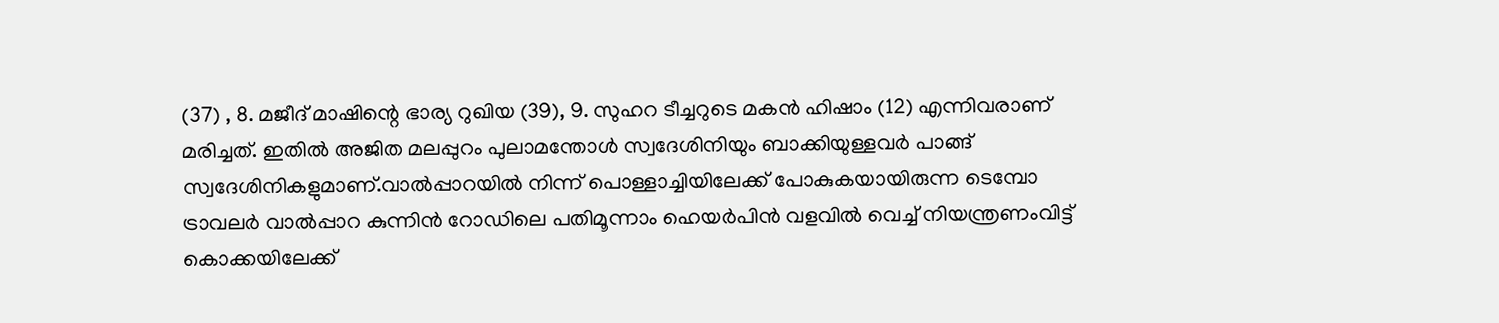(37) , 8. മജീദ് മാഷിന്റെ ഭാര്യ റുഖിയ (39), 9. സുഹറ ടീച്ചറുടെ മകന്‍ ഹിഷാം (12) എന്നിവരാണ് മരിച്ചത്. ഇതില്‍ അജിത മലപ്പുറം പുലാമന്തോള്‍ സ്വദേശിനിയും ബാക്കിയുള്ളവര്‍ പാങ്ങ് സ്വദേശിനികളുമാണ്.വാല്‍പ്പാറയില്‍ നിന്ന് പൊള്ളാച്ചിയിലേക്ക് പോകുകയായിരുന്ന ടെമ്പോ ട്രാവലര്‍ വാല്‍പ്പാറ കുന്നിന്‍ റോഡിലെ പതിമൂന്നാം ഹെയര്‍പിന്‍ വളവില്‍ വെച്ച് നിയന്ത്രണംവിട്ട് കൊക്കയിലേക്ക്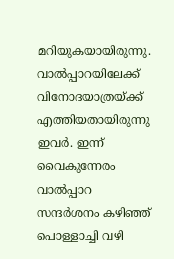മറിയുകയായിരുന്നു. വാല്‍പ്പാറയിലേക്ക് വിനോദയാത്രയ്ക്ക് എത്തിയതായിരുന്നു ഇവര്‍. ഇന്ന് വൈകുന്നേരം വാല്‍പ്പാറ സന്ദര്‍ശനം കഴിഞ്ഞ് പൊള്ളാച്ചി വഴി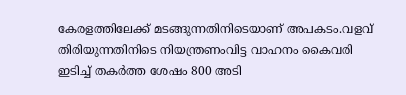കേരളത്തിലേക്ക് മടങ്ങുന്നതിനിടെയാണ് അപകടം.വളവ് തിരിയുന്നതിനിടെ നിയന്ത്രണംവിട്ട വാഹനം കൈവരി ഇടിച്ച് തകര്‍ത്ത ശേഷം 800 അടി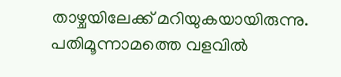താഴ്ചയിലേക്ക് മറിയുകയായിരുന്നു. പതിമൂന്നാമത്തെ വളവില്‍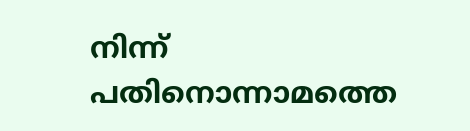നിന്ന് പതിനൊന്നാമത്തെ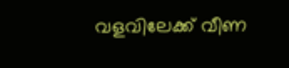വളവിലേക്ക് വീണ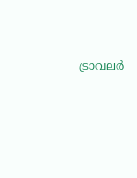ട്രാവലര്‍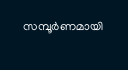സമ്പൂര്‍ണമായി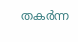തകര്‍ന്ന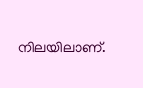നിലയിലാണ്.